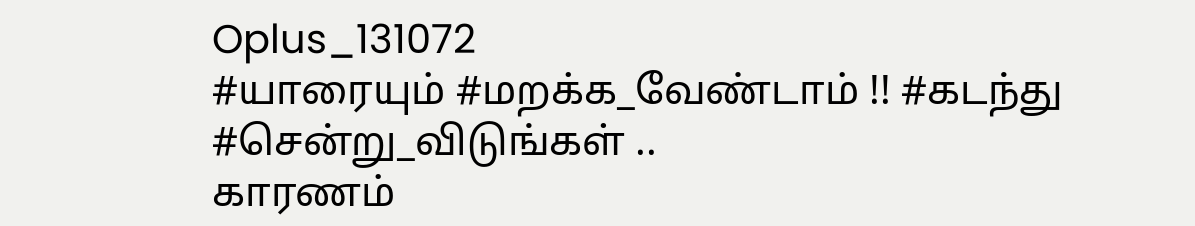Oplus_131072
#யாரையும் #மறக்க_வேண்டாம் !! #கடந்து #சென்று_விடுங்கள் ..
காரணம்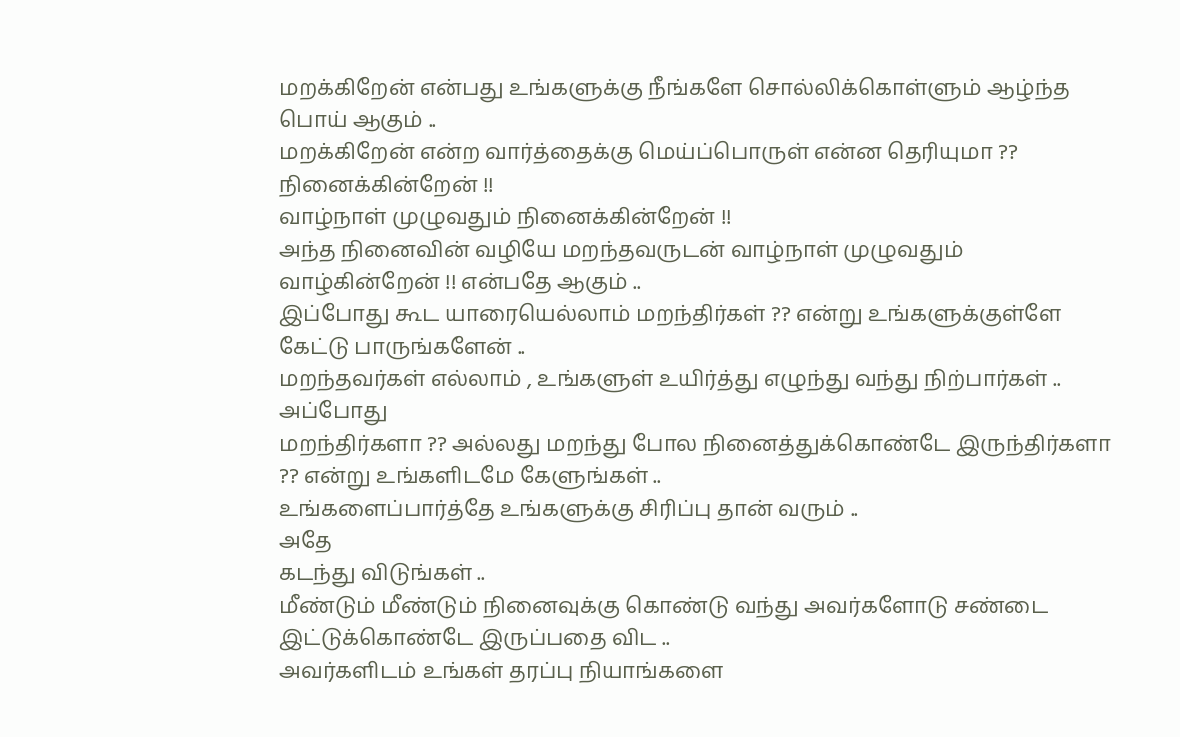மறக்கிறேன் என்பது உங்களுக்கு நீங்களே சொல்லிக்கொள்ளும் ஆழ்ந்த பொய் ஆகும் ..
மறக்கிறேன் என்ற வார்த்தைக்கு மெய்ப்பொருள் என்ன தெரியுமா ??
நினைக்கின்றேன் !!
வாழ்நாள் முழுவதும் நினைக்கின்றேன் !!
அந்த நினைவின் வழியே மறந்தவருடன் வாழ்நாள் முழுவதும் வாழ்கின்றேன் !! என்பதே ஆகும் ..
இப்போது கூட யாரையெல்லாம் மறந்திர்கள் ?? என்று உங்களுக்குள்ளே கேட்டு பாருங்களேன் ..
மறந்தவர்கள் எல்லாம் , உங்களுள் உயிர்த்து எழுந்து வந்து நிற்பார்கள் ..
அப்போது
மறந்திர்களா ?? அல்லது மறந்து போல நினைத்துக்கொண்டே இருந்திர்களா ?? என்று உங்களிடமே கேளுங்கள் ..
உங்களைப்பார்த்தே உங்களுக்கு சிரிப்பு தான் வரும் ..
அதே
கடந்து விடுங்கள் ..
மீண்டும் மீண்டும் நினைவுக்கு கொண்டு வந்து அவர்களோடு சண்டை இட்டுக்கொண்டே இருப்பதை விட ..
அவர்களிடம் உங்கள் தரப்பு நியாங்களை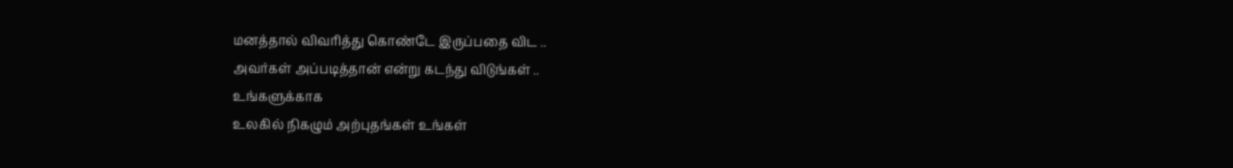மனத்தால் விவரித்து கொண்டே இருப்பதை விட ..
அவர்கள் அப்படித்தான் என்று கடந்து விடுங்கள் ..
உங்களுக்காக
உலகில் நிகழும் அற்புதங்கள் உங்கள்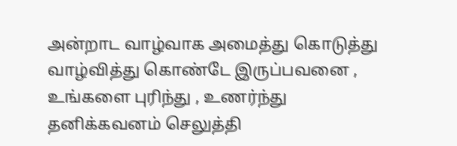அன்றாட வாழ்வாக அமைத்து கொடுத்து வாழ்வித்து கொண்டே இருப்பவனை ,
உங்களை புரிந்து , உணர்ந்து தனிக்கவனம் செலுத்தி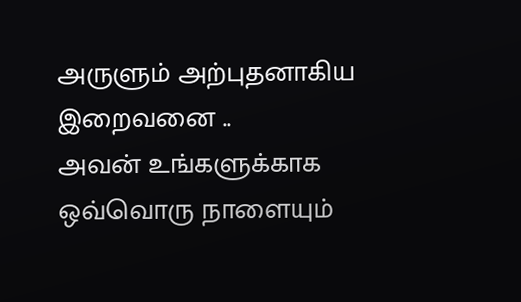அருளும் அற்புதனாகிய இறைவனை ..
அவன் உங்களுக்காக ஒவ்வொரு நாளையும்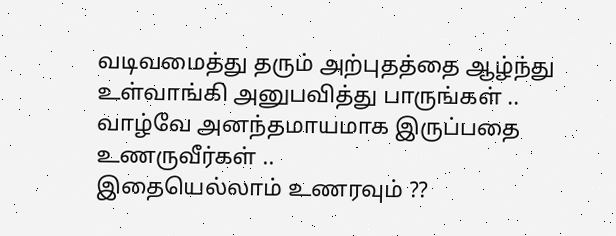வடிவமைத்து தரும் அற்புதத்தை ஆழ்ந்து உள்வாங்கி அனுபவித்து பாருங்கள் ..
வாழ்வே அனந்தமாயமாக இருப்பதை உணருவீர்கள் ..
இதையெல்லாம் உணரவும் ??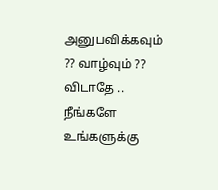அனுபவிக்கவும் ?? வாழ்வும் ?? விடாதே ..
நீங்களே உங்களுக்கு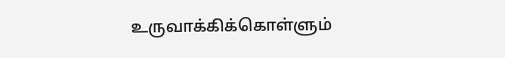உருவாக்கிக்கொள்ளும்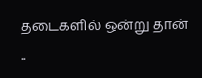தடைகளில் ஒன்று தான் ..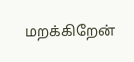மறக்கிறேன்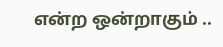என்ற ஒன்றாகும் ..